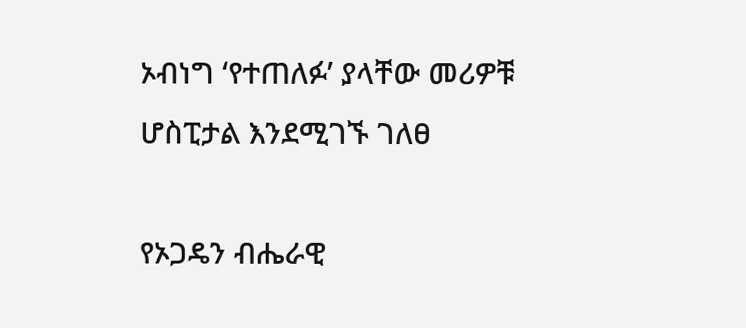ኦብነግ ‘የተጠለፉ’ ያላቸው መሪዎቹ ሆስፒታል እንደሚገኙ ገለፀ

የኦጋዴን ብሔራዊ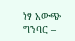ነፃ አውጭ ግንባር –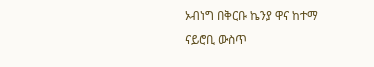ኦብነግ በቅርቡ ኬንያ ዋና ከተማ ናይሮቢ ውስጥ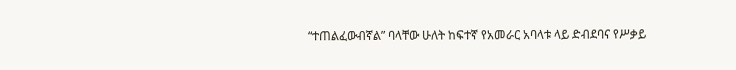“ተጠልፈውብኛል” ባላቸው ሁለት ከፍተኛ የአመራር አባላቱ ላይ ድብደባና የሥቃይ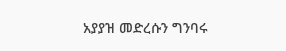አያያዝ መድረሱን ግንባሩ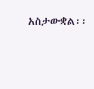አስታውቋል፡፡